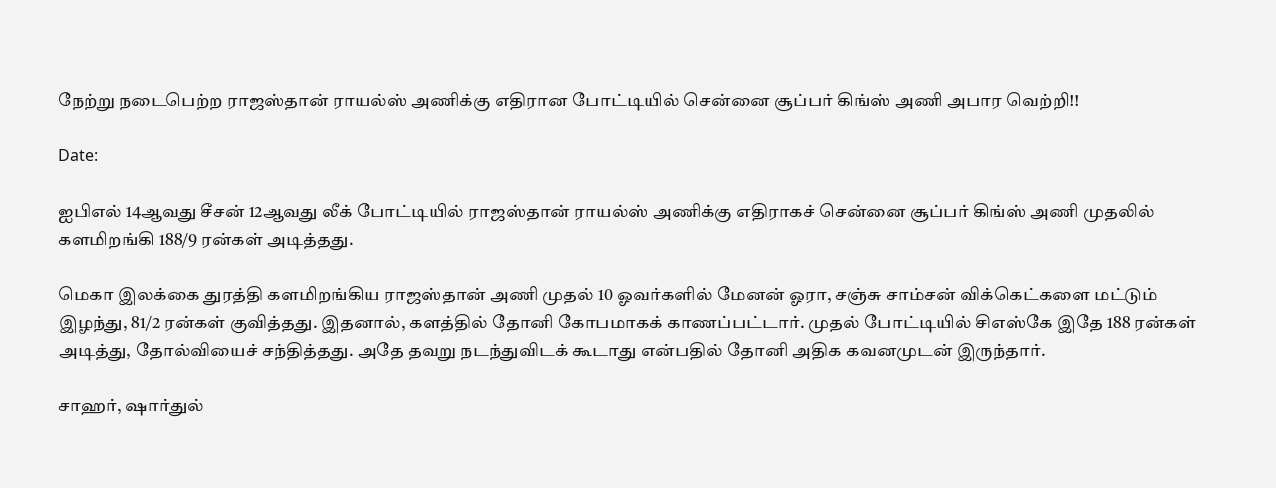நேற்று நடைபெற்ற ராஜஸ்தான் ராயல்ஸ் அணிக்கு எதிரான போட்டியில் சென்னை சூப்பர் கிங்ஸ் அணி அபார வெற்றி!!

Date:

ஐபிஎல் 14ஆவது சீசன் 12ஆவது லீக் போட்டியில் ராஜஸ்தான் ராயல்ஸ் அணிக்கு எதிராகச் சென்னை சூப்பர் கிங்ஸ் அணி முதலில் களமிறங்கி 188/9 ரன்கள் அடித்தது.

மெகா இலக்கை துரத்தி களமிறங்கிய ராஜஸ்தான் அணி முதல் 10 ஓவர்களில் மேனன் ஓரா, சஞ்சு சாம்சன் விக்கெட்களை மட்டும் இழந்து, 81/2 ரன்கள் குவித்தது. இதனால், களத்தில் தோனி கோபமாகக் காணப்பட்டார். முதல் போட்டியில் சிஎஸ்கே இதே 188 ரன்கள் அடித்து, தோல்வியைச் சந்தித்தது. அதே தவறு நடந்துவிடக் கூடாது என்பதில் தோனி அதிக கவனமுடன் இருந்தார்.

சாஹர், ஷார்துல்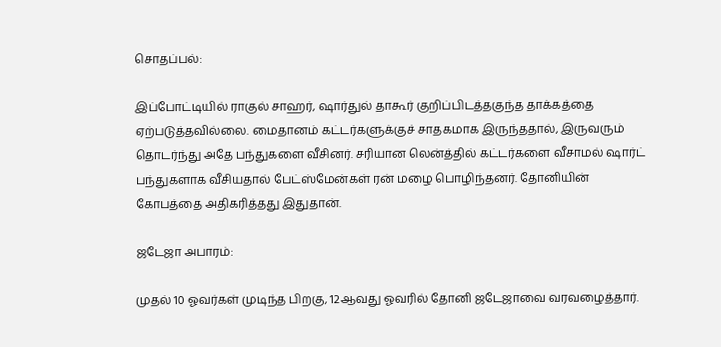சொதப்பல்:

இப்போட்டியில் ராகுல் சாஹர், ஷார்துல் தாகூர் குறிப்பிடத்தகுந்த தாக்கத்தை ஏற்படுத்தவில்லை. மைதானம் கட்டர்களுக்குச் சாதகமாக இருந்ததால், இருவரும் தொடர்ந்து அதே பந்துகளை வீசினர். சரியான லென்த்தில் கட்டர்களை வீசாமல் ஷார்ட் பந்துகளாக வீசியதால் பேட்ஸ்மேன்கள் ரன் மழை பொழிந்தனர். தோனியின் கோபத்தை அதிகரித்தது இதுதான்.

ஜடேஜா அபாரம்:

முதல் 10 ஓவர்கள் முடிந்த பிறகு, 12ஆவது ஓவரில் தோனி ஜடேஜாவை வரவழைத்தார்.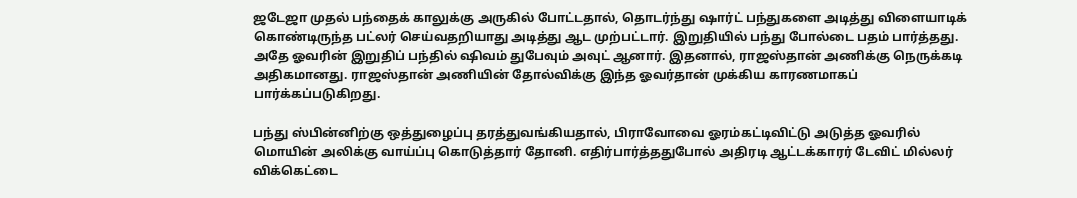ஜடேஜா முதல் பந்தைக் காலுக்கு அருகில் போட்டதால், தொடர்ந்து ஷார்ட் பந்துகளை அடித்து விளையாடிக் கொண்டிருந்த பட்லர் செய்வதறியாது அடித்து ஆட முற்பட்டார். இறுதியில் பந்து போல்டை பதம் பார்த்தது. அதே ஓவரின் இறுதிப் பந்தில் ஷிவம் துபேவும் அவுட் ஆனார். இதனால், ராஜஸ்தான் அணிக்கு நெருக்கடி அதிகமானது. ராஜஸ்தான் அணியின் தோல்விக்கு இந்த ஓவர்தான் முக்கிய காரணமாகப் பார்க்கப்படுகிறது.

பந்து ஸ்பின்னிற்கு ஒத்துழைப்பு தரத்துவங்கியதால், பிராவோவை ஓரம்கட்டிவிட்டு அடுத்த ஓவரில் மொயின் அலிக்கு வாய்ப்பு கொடுத்தார் தோனி. எதிர்பார்த்ததுபோல் அதிரடி ஆட்டக்காரர் டேவிட் மில்லர் விக்கெட்டை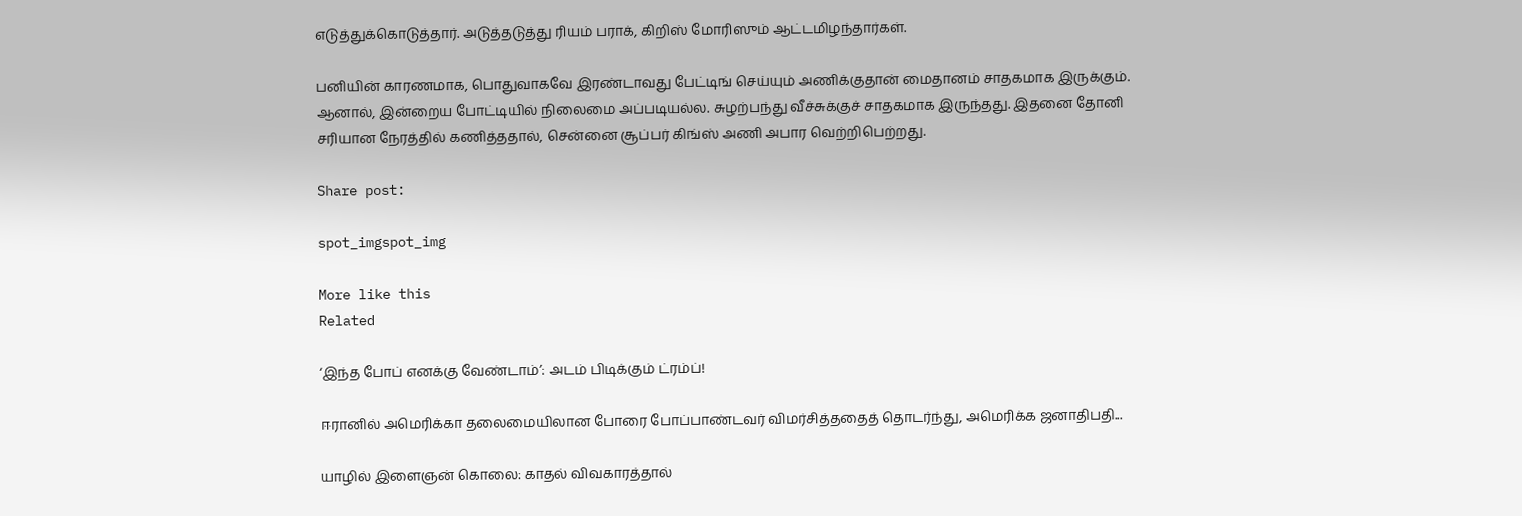எடுத்துக்கொடுத்தார். அடுத்தடுத்து ரியம் பராக், கிறிஸ் மோரிஸும் ஆட்டமிழந்தார்கள்.

பனியின் காரணமாக, பொதுவாகவே இரண்டாவது பேட்டிங் செய்யும் அணிக்குதான் மைதானம் சாதகமாக இருக்கும். ஆனால், இன்றைய போட்டியில் நிலைமை அப்படியல்ல. சுழற்பந்து வீச்சுக்குச் சாதகமாக இருந்தது. இதனை தோனி சரியான நேரத்தில் கணித்ததால், சென்னை சூப்பர் கிங்ஸ் அணி அபார வெற்றிபெற்றது.

Share post:

spot_imgspot_img

More like this
Related

‘இந்த போப் எனக்கு வேண்டாம்’: அடம் பிடிக்கும் ட்ரம்ப்!

ஈரானில் அமெரிக்கா தலைமையிலான போரை போப்பாண்டவர் விமர்சித்ததைத் தொடர்ந்து, அமெரிக்க ஜனாதிபதி...

யாழில் இளைஞன் கொலை: காதல் விவகாரத்தால்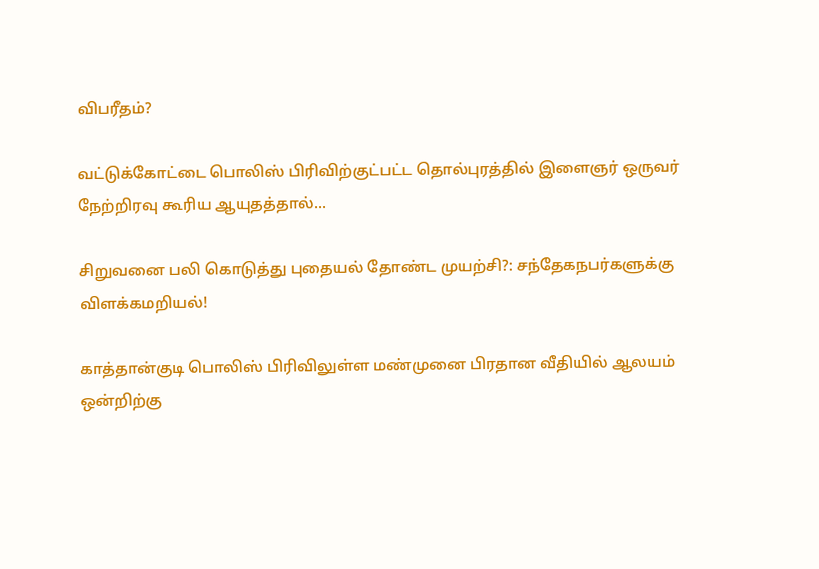விபரீதம்?

வட்டுக்கோட்டை பொலிஸ் பிரிவிற்குட்பட்ட தொல்புரத்தில் இளைஞர் ஒருவர் நேற்றிரவு கூரிய ஆயுதத்தால்...

சிறுவனை பலி கொடுத்து புதையல் தோண்ட முயற்சி?: சந்தேகநபர்களுக்கு விளக்கமறியல்!

காத்தான்குடி பொலிஸ் பிரிவிலுள்ள மண்முனை பிரதான வீதியில் ஆலயம் ஒன்றிற்கு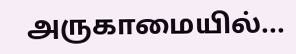அருகாமையில்...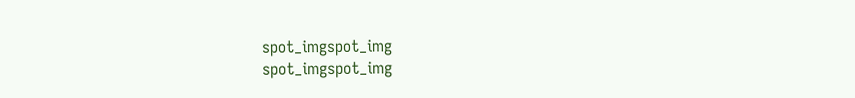spot_imgspot_img
spot_imgspot_img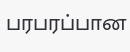பரபரப்பான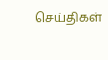செய்திகள்